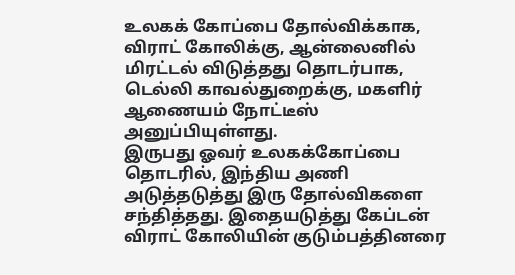உலகக் கோப்பை தோல்விக்காக, விராட் கோலிக்கு, ஆன்லைனில் மிரட்டல் விடுத்தது தொடர்பாக, டெல்லி காவல்துறைக்கு, மகளிர் ஆணையம் நோட்டீஸ் அனுப்பியுள்ளது.
இருபது ஓவர் உலகக்கோப்பை தொடரில், இந்திய அணி அடுத்தடுத்து இரு தோல்விகளை சந்தித்தது. இதையடுத்து கேப்டன் விராட் கோலியின் குடும்பத்தினரை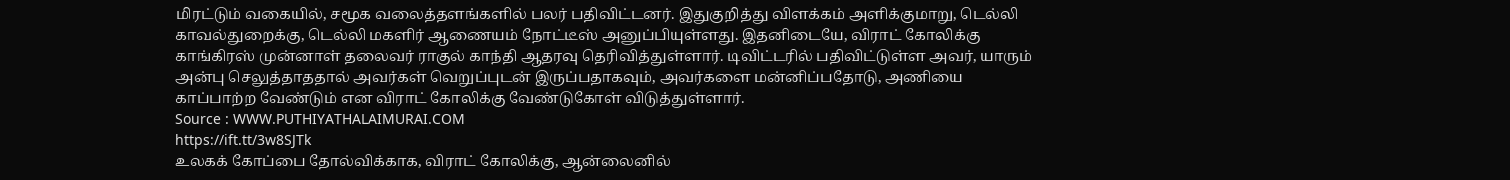மிரட்டும் வகையில், சமூக வலைத்தளங்களில் பலர் பதிவிட்டனர். இதுகுறித்து விளக்கம் அளிக்குமாறு, டெல்லி காவல்துறைக்கு, டெல்லி மகளிர் ஆணையம் நோட்டீஸ் அனுப்பியுள்ளது. இதனிடையே, விராட் கோலிக்கு காங்கிரஸ் முன்னாள் தலைவர் ராகுல் காந்தி ஆதரவு தெரிவித்துள்ளார். டிவிட்டரில் பதிவிட்டுள்ள அவர், யாரும் அன்பு செலுத்தாததால் அவர்கள் வெறுப்புடன் இருப்பதாகவும், அவர்களை மன்னிப்பதோடு, அணியை காப்பாற்ற வேண்டும் என விராட் கோலிக்கு வேண்டுகோள் விடுத்துள்ளார்.
Source : WWW.PUTHIYATHALAIMURAI.COM
https://ift.tt/3w8SJTk
உலகக் கோப்பை தோல்விக்காக, விராட் கோலிக்கு, ஆன்லைனில்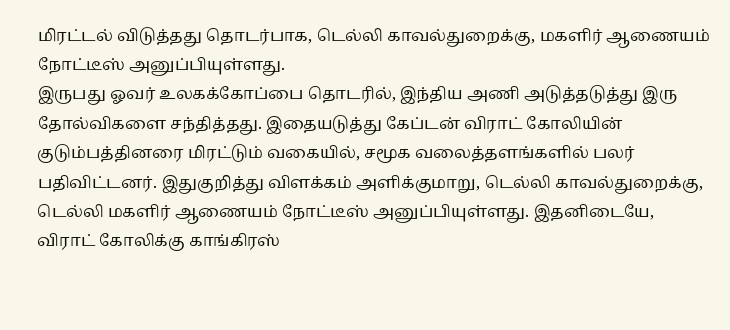மிரட்டல் விடுத்தது தொடர்பாக, டெல்லி காவல்துறைக்கு, மகளிர் ஆணையம் நோட்டீஸ் அனுப்பியுள்ளது.
இருபது ஓவர் உலகக்கோப்பை தொடரில், இந்திய அணி அடுத்தடுத்து இரு தோல்விகளை சந்தித்தது. இதையடுத்து கேப்டன் விராட் கோலியின் குடும்பத்தினரை மிரட்டும் வகையில், சமூக வலைத்தளங்களில் பலர் பதிவிட்டனர். இதுகுறித்து விளக்கம் அளிக்குமாறு, டெல்லி காவல்துறைக்கு, டெல்லி மகளிர் ஆணையம் நோட்டீஸ் அனுப்பியுள்ளது. இதனிடையே, விராட் கோலிக்கு காங்கிரஸ்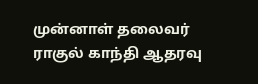முன்னாள் தலைவர் ராகுல் காந்தி ஆதரவு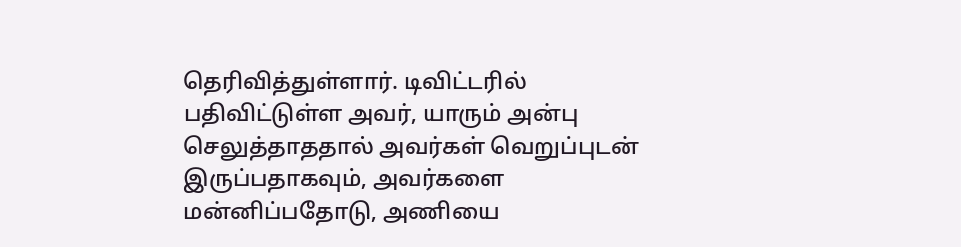தெரிவித்துள்ளார். டிவிட்டரில் பதிவிட்டுள்ள அவர், யாரும் அன்பு செலுத்தாததால் அவர்கள் வெறுப்புடன் இருப்பதாகவும், அவர்களை மன்னிப்பதோடு, அணியை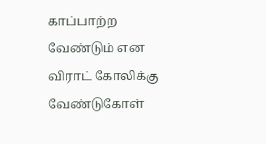காப்பாற்ற வேண்டும் என விராட் கோலிக்கு வேண்டுகோள்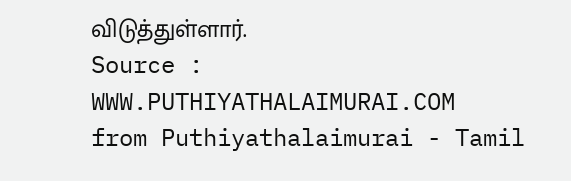விடுத்துள்ளார்.
Source : WWW.PUTHIYATHALAIMURAI.COM
from Puthiyathalaimurai - Tamil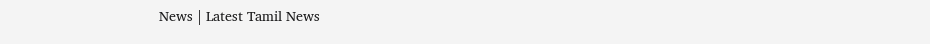News | Latest Tamil News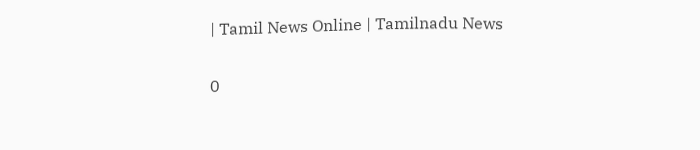| Tamil News Online | Tamilnadu News

0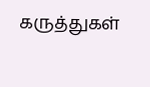கருத்துகள்